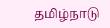தமிழ்நாடு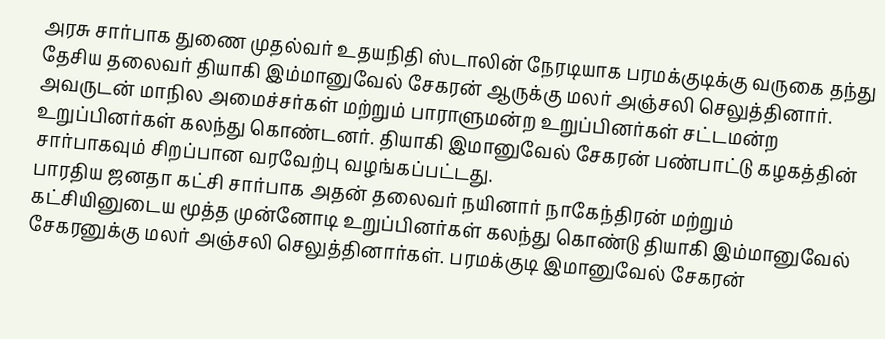அரசு சார்பாக துணை முதல்வர் உதயநிதி ஸ்டாலின் நேரடியாக பரமக்குடிக்கு வருகை தந்து தேசிய தலைவர் தியாகி இம்மானுவேல் சேகரன் ஆருக்கு மலர் அஞ்சலி செலுத்தினார். அவருடன் மாநில அமைச்சர்கள் மற்றும் பாராளுமன்ற உறுப்பினர்கள் சட்டமன்ற உறுப்பினர்கள் கலந்து கொண்டனர். தியாகி இமானுவேல் சேகரன் பண்பாட்டு கழகத்தின் சார்பாகவும் சிறப்பான வரவேற்பு வழங்கப்பட்டது.
பாரதிய ஜனதா கட்சி சார்பாக அதன் தலைவர் நயினார் நாகேந்திரன் மற்றும் கட்சியினுடைய மூத்த முன்னோடி உறுப்பினர்கள் கலந்து கொண்டு தியாகி இம்மானுவேல் சேகரனுக்கு மலர் அஞ்சலி செலுத்தினார்கள். பரமக்குடி இமானுவேல் சேகரன்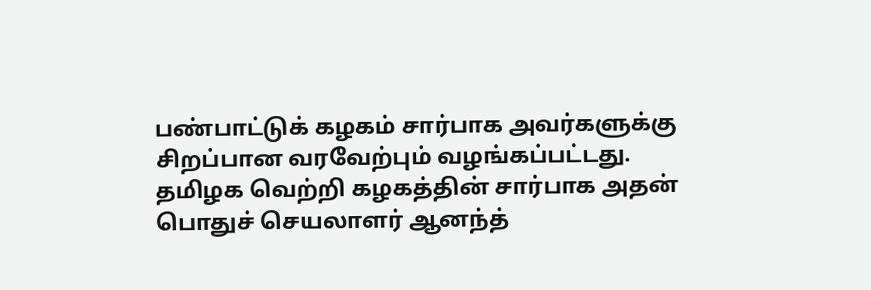பண்பாட்டுக் கழகம் சார்பாக அவர்களுக்கு சிறப்பான வரவேற்பும் வழங்கப்பட்டது.
தமிழக வெற்றி கழகத்தின் சார்பாக அதன் பொதுச் செயலாளர் ஆனந்த்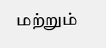மற்றும்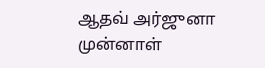ஆதவ் அர்ஜுனா முன்னாள்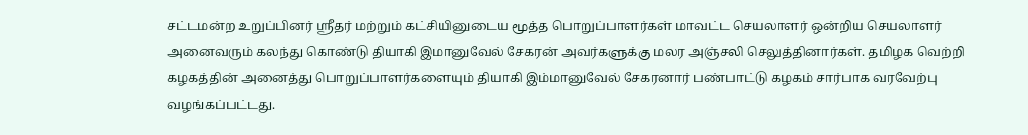சட்டமன்ற உறுப்பினர் ஸ்ரீதர் மற்றும் கட்சியினுடைய மூத்த பொறுப்பாளர்கள் மாவட்ட செயலாளர் ஒன்றிய செயலாளர் அனைவரும் கலந்து கொண்டு தியாகி இமானுவேல் சேகரன் அவர்களுக்கு மலர அஞ்சலி செலுத்தினார்கள். தமிழக வெற்றி கழகத்தின் அனைத்து பொறுப்பாளர்களையும் தியாகி இம்மானுவேல் சேகரனார் பண்பாட்டு கழகம் சார்பாக வரவேற்பு வழங்கப்பட்டது.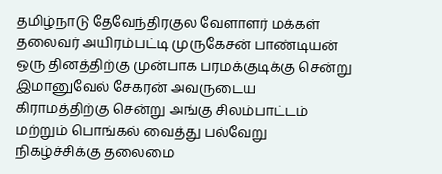தமிழ்நாடு தேவேந்திரகுல வேளாளர் மக்கள் தலைவர் அயிரம்பட்டி முருகேசன் பாண்டியன் ஒரு தினத்திற்கு முன்பாக பரமக்குடிக்கு சென்று இமானுவேல் சேகரன் அவருடைய கிராமத்திற்கு சென்று அங்கு சிலம்பாட்டம் மற்றும் பொங்கல் வைத்து பல்வேறு நிகழ்ச்சிக்கு தலைமை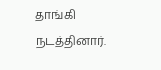தாங்கி நடத்தினார்.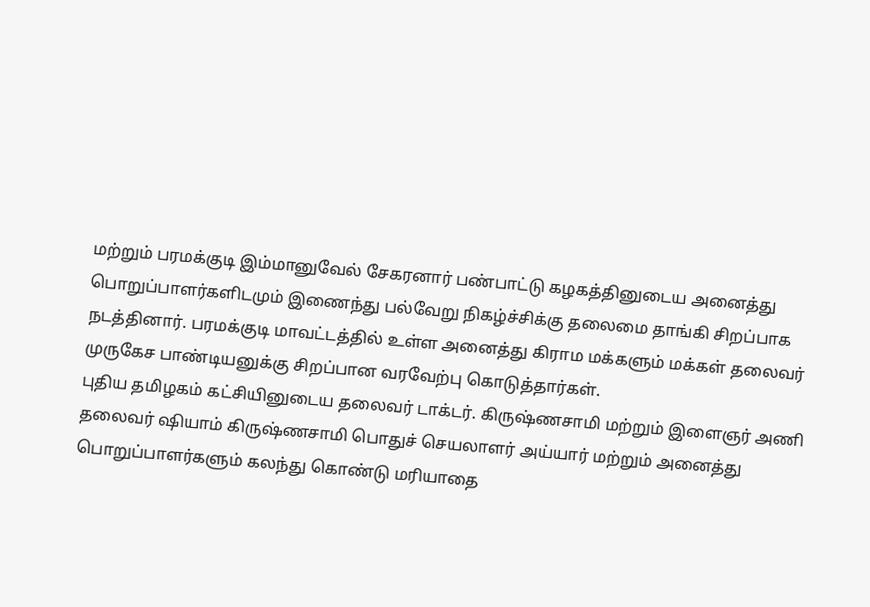மற்றும் பரமக்குடி இம்மானுவேல் சேகரனார் பண்பாட்டு கழகத்தினுடைய அனைத்து பொறுப்பாளர்களிடமும் இணைந்து பல்வேறு நிகழ்ச்சிக்கு தலைமை தாங்கி சிறப்பாக நடத்தினார். பரமக்குடி மாவட்டத்தில் உள்ள அனைத்து கிராம மக்களும் மக்கள் தலைவர் முருகேச பாண்டியனுக்கு சிறப்பான வரவேற்பு கொடுத்தார்கள்.
புதிய தமிழகம் கட்சியினுடைய தலைவர் டாக்டர். கிருஷ்ணசாமி மற்றும் இளைஞர் அணி தலைவர் ஷியாம் கிருஷ்ணசாமி பொதுச் செயலாளர் அய்யார் மற்றும் அனைத்து பொறுப்பாளர்களும் கலந்து கொண்டு மரியாதை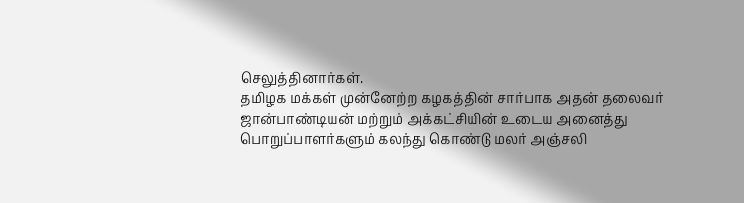செலுத்தினார்கள்.
தமிழக மக்கள் முன்னேற்ற கழகத்தின் சார்பாக அதன் தலைவர் ஜான்பாண்டியன் மற்றும் அக்கட்சியின் உடைய அனைத்து பொறுப்பாளர்களும் கலந்து கொண்டு மலர் அஞ்சலி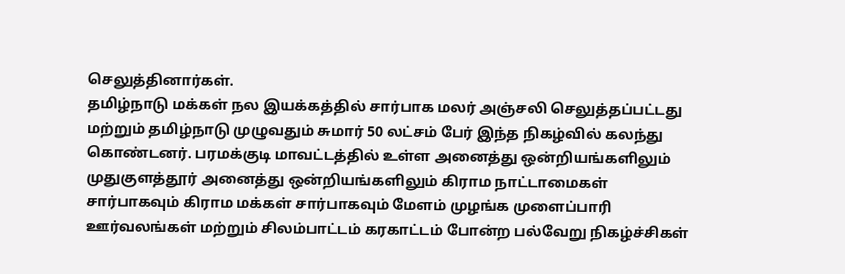செலுத்தினார்கள்.
தமிழ்நாடு மக்கள் நல இயக்கத்தில் சார்பாக மலர் அஞ்சலி செலுத்தப்பட்டது மற்றும் தமிழ்நாடு முழுவதும் சுமார் 50 லட்சம் பேர் இந்த நிகழ்வில் கலந்து கொண்டனர். பரமக்குடி மாவட்டத்தில் உள்ள அனைத்து ஒன்றியங்களிலும் முதுகுளத்தூர் அனைத்து ஒன்றியங்களிலும் கிராம நாட்டாமைகள் சார்பாகவும் கிராம மக்கள் சார்பாகவும் மேளம் முழங்க முளைப்பாரி ஊர்வலங்கள் மற்றும் சிலம்பாட்டம் கரகாட்டம் போன்ற பல்வேறு நிகழ்ச்சிகள்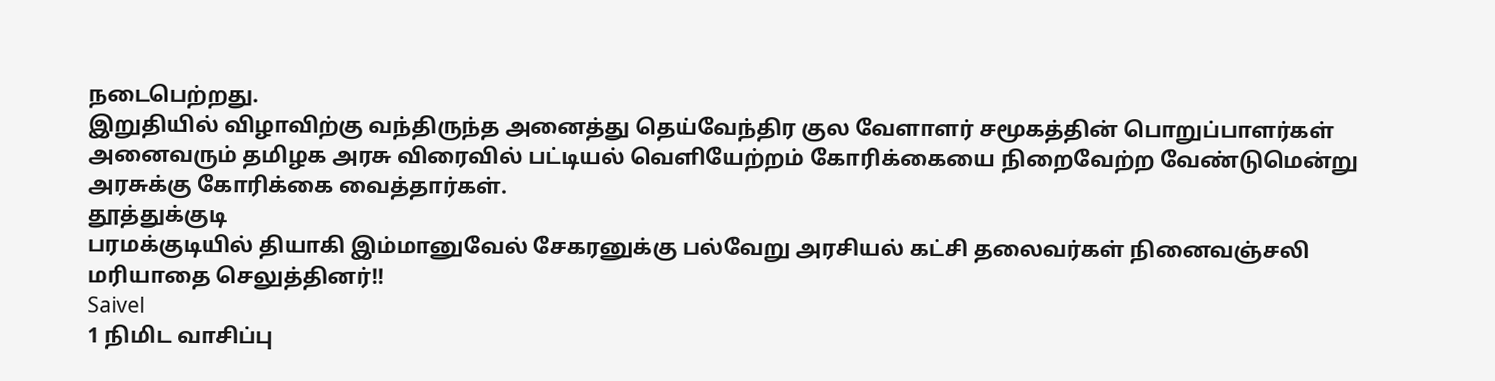நடைபெற்றது.
இறுதியில் விழாவிற்கு வந்திருந்த அனைத்து தெய்வேந்திர குல வேளாளர் சமூகத்தின் பொறுப்பாளர்கள் அனைவரும் தமிழக அரசு விரைவில் பட்டியல் வெளியேற்றம் கோரிக்கையை நிறைவேற்ற வேண்டுமென்று அரசுக்கு கோரிக்கை வைத்தார்கள்.
தூத்துக்குடி
பரமக்குடியில் தியாகி இம்மானுவேல் சேகரனுக்கு பல்வேறு அரசியல் கட்சி தலைவர்கள் நினைவஞ்சலி மரியாதை செலுத்தினர்!!
Saivel
1 நிமிட வாசிப்பு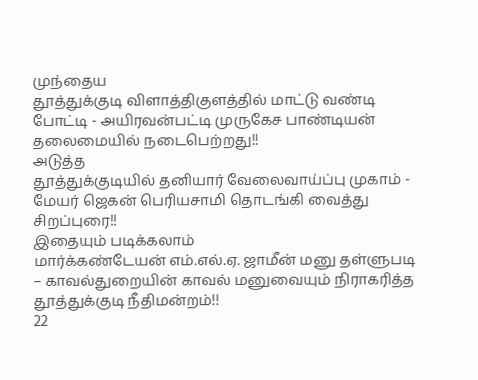முந்தைய
தூத்துக்குடி விளாத்திகுளத்தில் மாட்டு வண்டி போட்டி - அயிரவன்பட்டி முருகேச பாண்டியன் தலைமையில் நடைபெற்றது!!
அடுத்த
தூத்துக்குடியில் தனியார் வேலைவாய்ப்பு முகாம் - மேயர் ஜெகன் பெரியசாமி தொடங்கி வைத்து சிறப்புரை!!
இதையும் படிக்கலாம்
மார்க்கண்டேயன் எம்.எல்.ஏ. ஜாமீன் மனு தள்ளுபடி – காவல்துறையின் காவல் மனுவையும் நிராகரித்த தூத்துக்குடி நீதிமன்றம்!!
22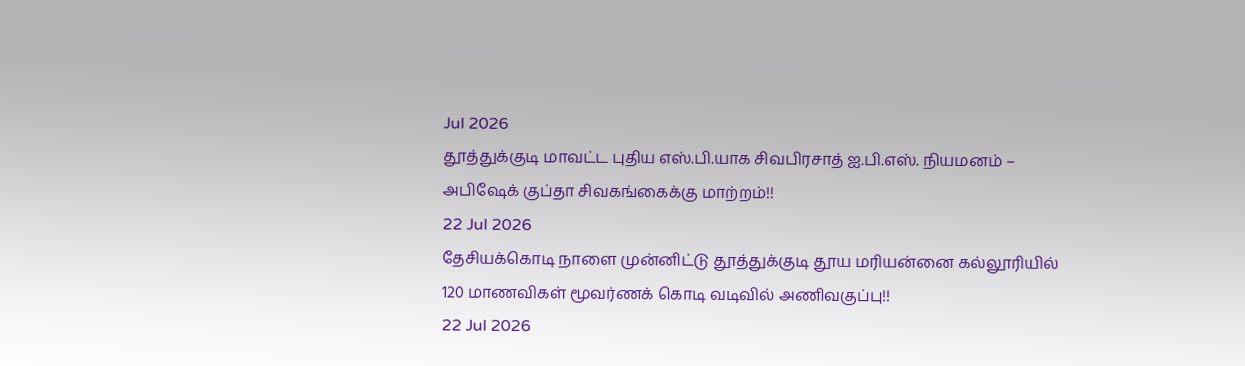Jul 2026
தூத்துக்குடி மாவட்ட புதிய எஸ்.பி.யாக சிவபிரசாத் ஐ.பி.எஸ். நியமனம் – அபிஷேக் குப்தா சிவகங்கைக்கு மாற்றம்!!
22 Jul 2026
தேசியக்கொடி நாளை முன்னிட்டு தூத்துக்குடி தூய மரியன்னை கல்லூரியில் 120 மாணவிகள் மூவர்ணக் கொடி வடிவில் அணிவகுப்பு!!
22 Jul 2026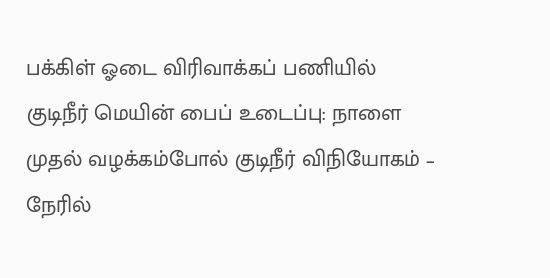பக்கிள் ஓடை விரிவாக்கப் பணியில் குடிநீர் மெயின் பைப் உடைப்பு: நாளை முதல் வழக்கம்போல் குடிநீர் விநியோகம் – நேரில்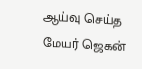ஆய்வு செய்த மேயர் ஜெகன்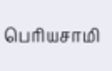பெரியசாமி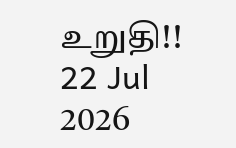உறுதி!!
22 Jul 2026